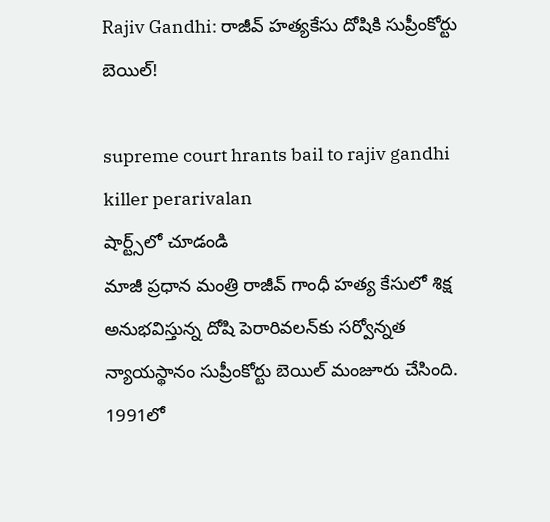Rajiv Gandhi: రాజీవ్ హత్యకేసు దోషికి సుప్రీంకోర్టు బెయిల్‌!

supreme court hrants bail to rajiv gandhi killer perarivalan
షార్ట్స్‌లో చూడండి
మాజీ ప్ర‌ధాన మంత్రి రాజీవ్ గాంధీ హత్య కేసులో శిక్ష అనుభవిస్తున్న దోషి పెరారివ‌ల‌న్‌కు స‌ర్వోన్న‌త న్యాయ‌స్థానం సుప్రీంకోర్టు బెయిల్ మంజూరు చేసింది. 1991లో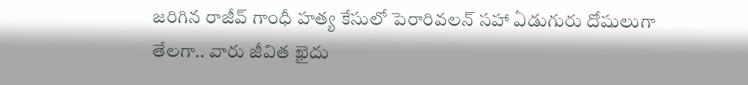జ‌రిగిన రాజీవ్ గాంధీ హ‌త్య కేసులో పెరారివల‌న్‌ స‌హా ఏడుగురు దోషులుగా తేల‌గా.. వారు జీవిత ఖైదు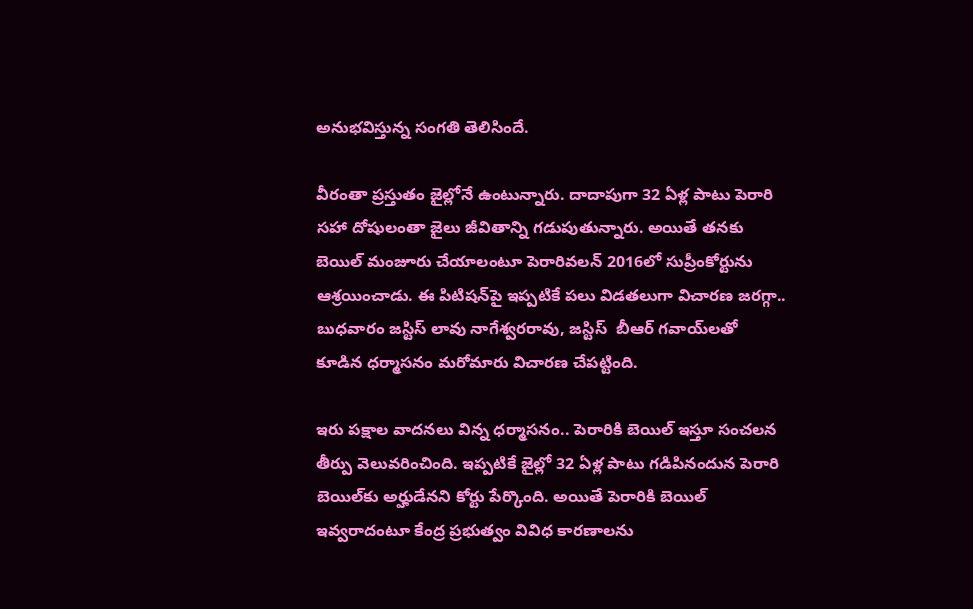అనుభవిస్తున్న సంగ‌తి తెలిసిందే.

వీరంతా ప్ర‌స్తుతం జైల్లోనే ఉంటున్నారు. దాదాపుగా 32 ఏళ్ల పాటు పెరారి స‌హా దోషులంతా జైలు జీవితాన్ని గ‌డుపుతున్నారు. అయితే త‌న‌కు బెయిల్ మంజూరు చేయాలంటూ పెరారివ‌ల‌న్ 2016లో సుప్రీంకోర్టును ఆశ్రయించాడు. ఈ పిటిష‌న్‌పై ఇప్ప‌టికే ప‌లు విడ‌త‌లుగా విచార‌ణ జ‌ర‌గ్గా.. బుధ‌వారం జ‌స్టిస్ లావు నాగేశ్వ‌ర‌రావు, జ‌స్టిస్  బీఆర్ గ‌వాయ్‌ల‌తో కూడిన ధ‌ర్మాస‌నం మ‌రోమారు విచార‌ణ చేప‌ట్టింది.

ఇరు ప‌క్షాల వాద‌న‌లు విన్న ధ‌ర్మాస‌నం.. పెరారికి బెయిల్ ఇస్తూ సంచ‌ల‌న తీర్పు వెలువ‌రించింది. ఇప్ప‌టికే జైల్లో 32 ఏళ్ల పాటు గ‌డిపినందున పెరారి బెయిల్‌కు అర్హుడేన‌ని కోర్టు పేర్కొంది. అయితే పెరారికి బెయిల్ ఇవ్వ‌రాదంటూ కేంద్ర ప్ర‌భుత్వం వివిధ కార‌ణాల‌ను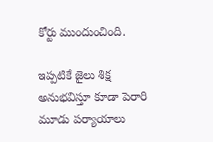కోర్టు ముందుంచింది.

ఇప్ప‌టికే జైలు శిక్ష అనుభ‌విస్తూ కూడా పెరారి మూడు పర్యాయాలు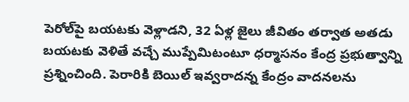పెరోల్‌పై బ‌య‌ట‌కు వెళ్లాడ‌ని, 32 ఏళ్ల జైలు జీవితం త‌ర్వాత అత‌డు బ‌య‌ట‌కు వెళితే వ‌చ్చే ముప్పేమిటంటూ ధ‌ర్మాస‌నం కేంద్ర ప్ర‌భుత్వాన్ని ప్రశ్నించింది. పెరారికి బెయిల్ ఇవ్వరాద‌న్న కేంద్రం వాద‌న‌ల‌ను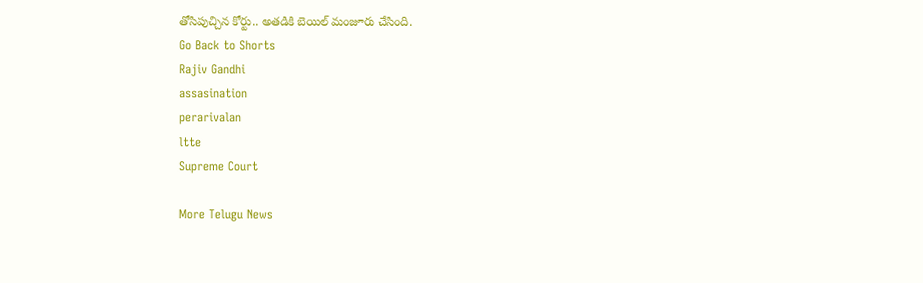తోసిపుచ్చిన కోర్టు.. అత‌డికి బెయిల్ మంజూరు చేసింది.
Go Back to Shorts
Rajiv Gandhi
assasination
perarivalan
ltte
Supreme Court

More Telugu News